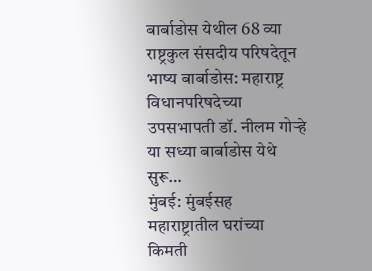बार्बाडोस येथील 68 व्या राष्ट्रकुल संसदीय परिषदेतून भाष्य बार्बाडोस: महाराष्ट्र विधानपरिषदेच्या उपसभापती डॉ. नीलम गोऱ्हे या सध्या बार्बाडोस येथे सुरू…
मुंबई: मुंबईसह महाराष्ट्रातील घरांच्या किमती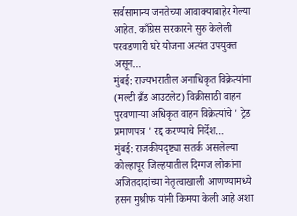सर्वसामान्य जनतेच्या आवाक्याबाहेर गेल्या आहेत. काँग्रेस सरकारने सुरु केलेली परवडणारी घरे योजना अत्यंत उपयुक्त असून…
मुंबई: राज्यभरातील अनाधिकृत विक्रेत्यांना (मल्टी ब्रँड आउटलेट) विक्रीसाठी वाहन पुरवणाऱ्या अधिकृत वाहन विक्रेत्यांचे ' ट्रेड प्रमाणपत्र ' रद्द करण्याचे निर्देश…
मुंबई: राजकीयदृष्ट्या सतर्क असलेल्या कोल्हापूर जिल्हयातील दिग्गज लोकांना अजितदादांच्या नेतृत्वाखाली आणण्यामध्ये हसन मुश्रीफ यांनी किमया केली आहे अशा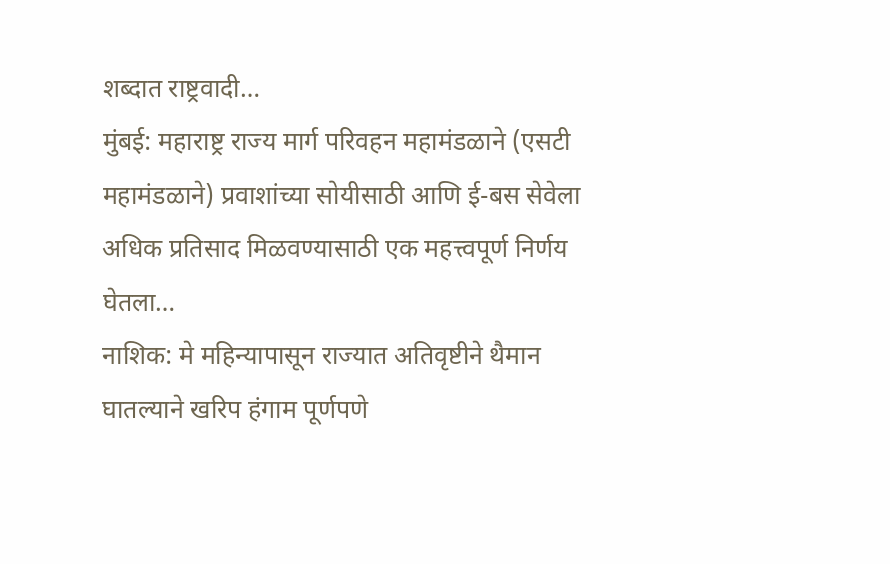शब्दात राष्ट्रवादी…
मुंबई: महाराष्ट्र राज्य मार्ग परिवहन महामंडळाने (एसटी महामंडळाने) प्रवाशांच्या सोयीसाठी आणि ई-बस सेवेला अधिक प्रतिसाद मिळवण्यासाठी एक महत्त्वपूर्ण निर्णय घेतला…
नाशिक: मे महिन्यापासून राज्यात अतिवृष्टीने थैमान घातल्याने खरिप हंगाम पूर्णपणे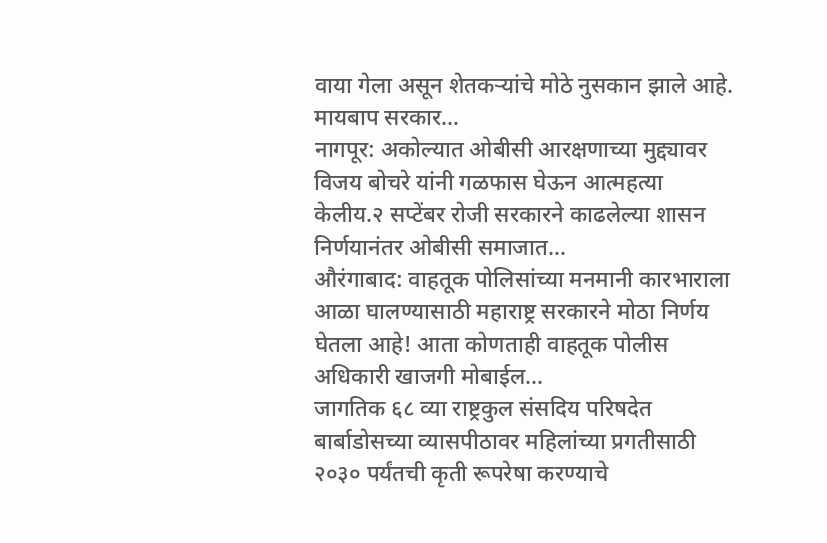वाया गेला असून शेतकऱ्यांचे मोठे नुसकान झाले आहे. मायबाप सरकार…
नागपूर: अकोल्यात ओबीसी आरक्षणाच्या मुद्द्यावर विजय बोचरे यांनी गळफास घेऊन आत्महत्या केलीय.२ सप्टेंबर रोजी सरकारने काढलेल्या शासन निर्णयानंतर ओबीसी समाजात…
औरंगाबाद: वाहतूक पोलिसांच्या मनमानी कारभाराला आळा घालण्यासाठी महाराष्ट्र सरकारने मोठा निर्णय घेतला आहे! आता कोणताही वाहतूक पोलीस अधिकारी खाजगी मोबाईल…
जागतिक ६८ व्या राष्ट्रकुल संसदिय परिषदेत बार्बाडोसच्या व्यासपीठावर महिलांच्या प्रगतीसाठी २०३० पर्यंतची कृती रूपरेषा करण्याचे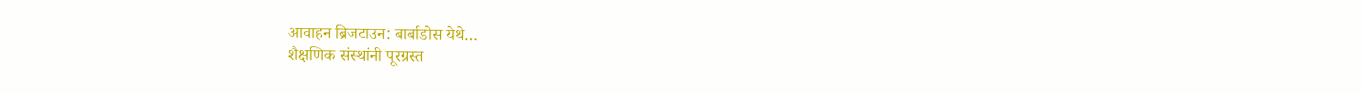आवाहन ब्रिजटाउन: बार्बाडोस येथे…
शैक्षणिक संस्थांनी पूरग्रस्त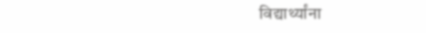विद्यार्थ्यांना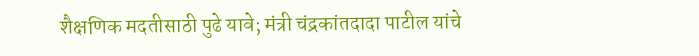शैक्षणिक मदतीसाठी पुढे यावे; मंत्री चंद्रकांतदादा पाटील यांचे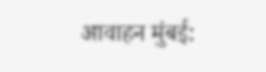आवाहन मुंबई: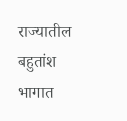राज्यातील बहुतांश भागात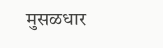मुसळधार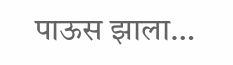पाऊस झाला…